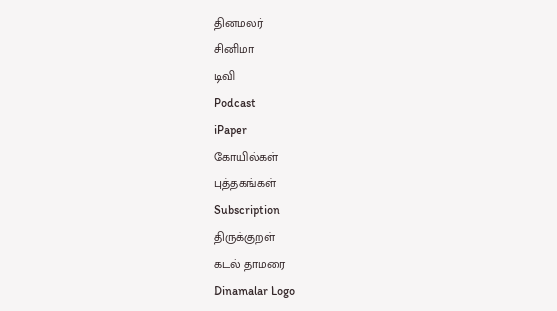தினமலர்
சினிமா
டிவி
Podcast
iPaper
கோயில்கள்
புத்தகங்கள்
Subscription
திருக்குறள்
கடல் தாமரை
Dinamalar Logo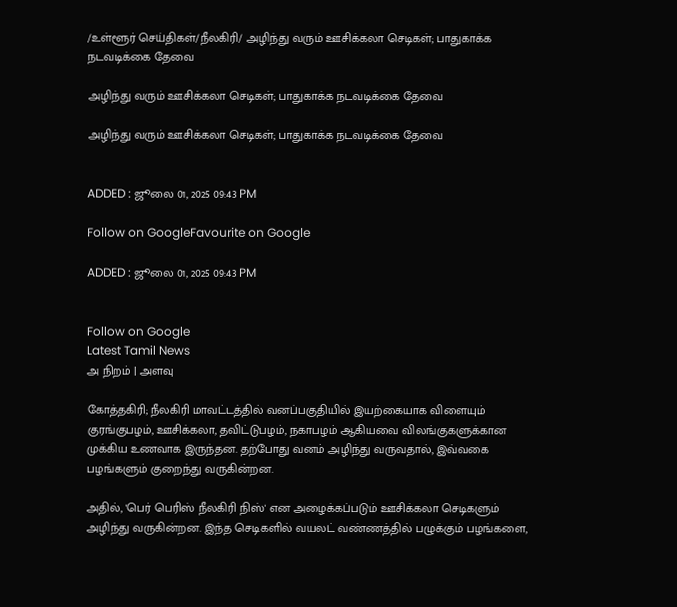/உள்ளூர் செய்திகள்/நீலகிரி/ அழிந்து வரும் ஊசிக்கலா செடிகள்; பாதுகாக்க நடவடிக்கை தேவை

அழிந்து வரும் ஊசிக்கலா செடிகள்; பாதுகாக்க நடவடிக்கை தேவை

அழிந்து வரும் ஊசிக்கலா செடிகள்; பாதுகாக்க நடவடிக்கை தேவை


ADDED : ஜூலை 01, 2025 09:43 PM

Follow on GoogleFavourite on Google

ADDED : ஜூலை 01, 2025 09:43 PM


Follow on Google
Latest Tamil News
அ நிறம் | அளவு

கோத்தகிரி; நீலகிரி மாவட்டத்தில் வனப்பகுதியில் இயற்கையாக விளையும் குரங்குபழம், ஊசிக்கலா, தவிட்டுபழம், நகாபழம் ஆகியவை விலங்குகளுக்கான முக்கிய உணவாக இருந்தன. தற்போது வனம் அழிந்து வருவதால், இவ்வகை பழங்களும் குறைந்து வருகின்றன.

அதில், 'பெர் பெரிஸ் நீலகிரி நிஸ்' என அழைக்கப்படும் ஊசிக்கலா செடிகளும் அழிந்து வருகின்றன. இந்த செடிகளில் வயலட் வண்ணத்தில் பழுக்கும் பழங்களை,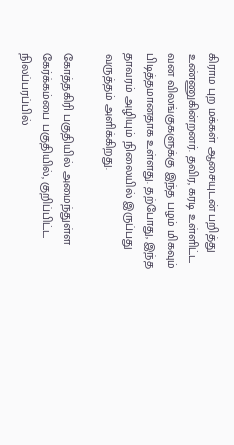கிராம புற மக்கள் ஆசையுடன் பறித்து உண்ணுகின்றனர். தவிர, கரடி உள்ளிட்ட வன விலங்குகளுக்கு இந்த பழம் மிகவும் பிடித்தமானதாக உள்ளது. தற்போது, இந்த தாவரம் அழியும் நிலையில் இருப்பது வருத்தம் அளிக்கிறது.

கோத்தகிரி பகுதியில் அமைந்துள்ள கேர்க்கம்பை பகுதியில், குறிப்பிட்ட நிலப்பரப்பில்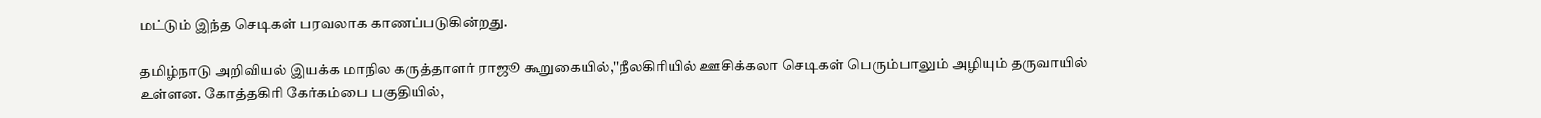மட்டும் இந்த செடிகள் பரவலாக காணப்படுகின்றது.

தமிழ்நாடு அறிவியல் இயக்க மாநில கருத்தாளர் ராஜூ கூறுகையில்,''நீலகிரியில் ஊசிக்கலா செடிகள் பெரும்பாலும் அழியும் தருவாயில் உள்ளன. கோத்தகிரி கேர்கம்பை பகுதியில்,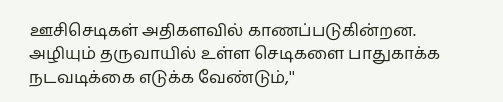ஊசிசெடிகள் அதிகளவில் காணப்படுகின்றன. அழியும் தருவாயில் உள்ள செடிகளை பாதுகாக்க நடவடிக்கை எடுக்க வேண்டும்,''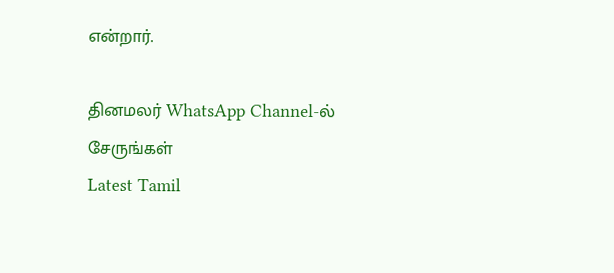என்றார்.

தினமலர் WhatsApp Channel-ல் சேருங்கள்
Latest Tamil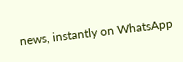news, instantly on WhatsApp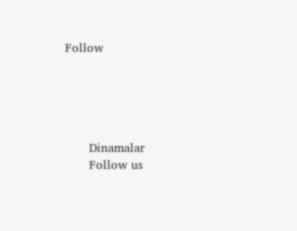Follow





      Dinamalar
      Follow us